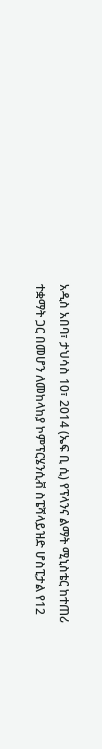አዲስ አበባ፣ ታህሳስ 10፣ 2014 (ኤፍ ቢ ሲ) የፕላንና ልማት ሚኒስቴር ከተጠሪ ተቋማት ጋር በመሆን ለመከላከያ ኮምፕርሄንሲቭ ስፔሻላይዝድ ሆስፒታል የ12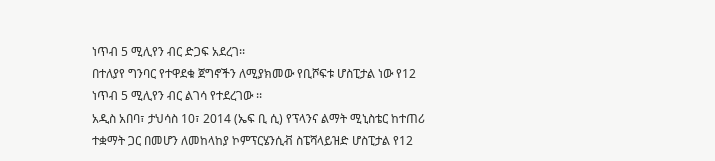ነጥብ 5 ሚሊየን ብር ድጋፍ አደረገ፡፡
በተለያየ ግንባር የተዋደቁ ጀግኖችን ለሚያክመው የቢሾፍቱ ሆስፒታል ነው የ12 ነጥብ 5 ሚሊየን ብር ልገሳ የተደረገው ፡፡
አዲስ አበባ፣ ታህሳስ 10፣ 2014 (ኤፍ ቢ ሲ) የፕላንና ልማት ሚኒስቴር ከተጠሪ ተቋማት ጋር በመሆን ለመከላከያ ኮምፕርሄንሲቭ ስፔሻላይዝድ ሆስፒታል የ12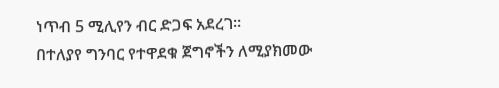ነጥብ 5 ሚሊየን ብር ድጋፍ አደረገ፡፡
በተለያየ ግንባር የተዋደቁ ጀግኖችን ለሚያክመው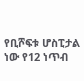የቢሾፍቱ ሆስፒታል ነው የ12 ነጥብ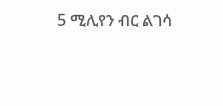5 ሚሊየን ብር ልገሳ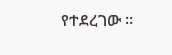የተደረገው ፡፡